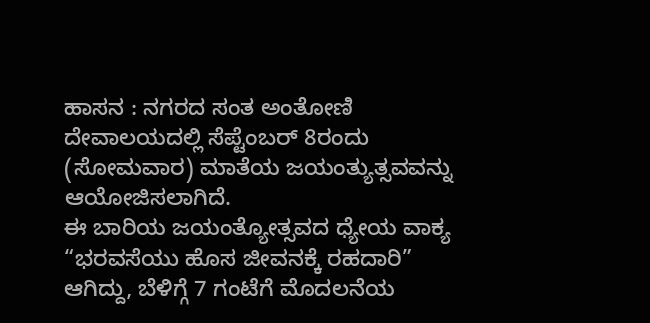ಹಾಸನ : ನಗರದ ಸಂತ ಅಂತೋಣಿ ದೇವಾಲಯದಲ್ಲಿ ಸೆಪ್ಟೆಂಬರ್ 8ರಂದು (ಸೋಮವಾರ) ಮಾತೆಯ ಜಯಂತ್ಯುತ್ಸವವನ್ನು ಆಯೋಜಿಸಲಾಗಿದೆ.
ಈ ಬಾರಿಯ ಜಯಂತ್ಯೋತ್ಸವದ ಧ್ಯೇಯ ವಾಕ್ಯ “ಭರವಸೆಯು ಹೊಸ ಜೀವನಕ್ಕೆ ರಹದಾರಿ” ಆಗಿದ್ದು, ಬೆಳಿಗ್ಗೆ 7 ಗಂಟೆಗೆ ಮೊದಲನೆಯ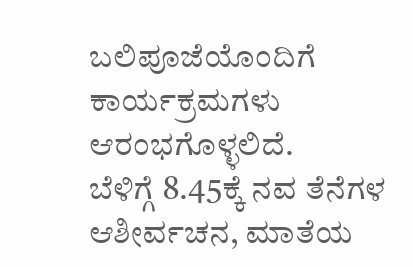ಬಲಿಪೂಜೆಯೊಂದಿಗೆ ಕಾರ್ಯಕ್ರಮಗಳು ಆರಂಭಗೊಳ್ಳಲಿದೆ.
ಬೆಳಿಗ್ಗೆ 8.45ಕ್ಕೆ ನವ ತೆನೆಗಳ ಆಶೀರ್ವಚನ, ಮಾತೆಯ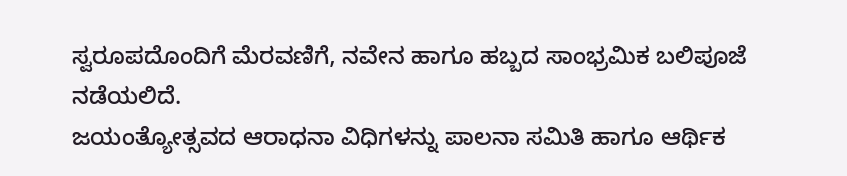ಸ್ವರೂಪದೊಂದಿಗೆ ಮೆರವಣಿಗೆ, ನವೇನ ಹಾಗೂ ಹಬ್ಬದ ಸಾಂಭ್ರಮಿಕ ಬಲಿಪೂಜೆ ನಡೆಯಲಿದೆ.
ಜಯಂತ್ಯೋತ್ಸವದ ಆರಾಧನಾ ವಿಧಿಗಳನ್ನು ಪಾಲನಾ ಸಮಿತಿ ಹಾಗೂ ಆರ್ಥಿಕ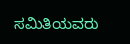ಸಮಿತಿಯವರು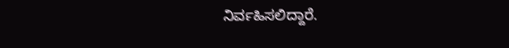ನಿರ್ವಹಿಸಲಿದ್ದಾರೆ.